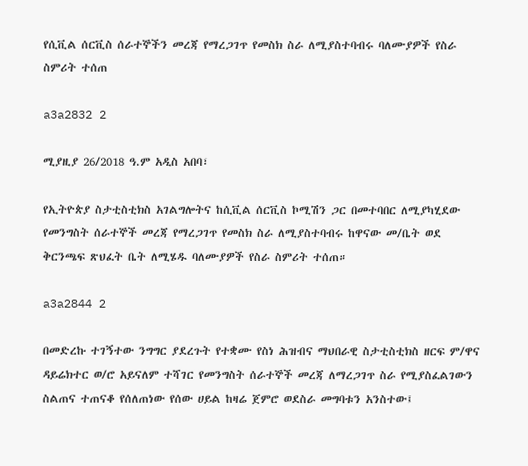የሲቪል ሰርቪስ ሰራተኞችን መረጃ የማረጋገጥ የመስክ ስራ ለሚያስተባብሩ ባለሙያዎች የስራ ስምሪት ተሰጠ

a3a2832 2

ሚያዚያ 26/2018 ዓ.ም አዲስ አበባ፣

የኢትዮጵያ ስታቲስቲክስ አገልግሎትና ከሲቪል ሰርቪስ ኮሚሽን ጋር በመተባበር ለሚያካሂደው የመንግስት ሰራተኞች መረጃ የማረጋገጥ የመስክ ስራ ለሚያስተባብሩ ከዋናው መ/ቤት ወደ ቅርንጫፍ ጽህፈት ቤት ለሚሄዱ ባለሙያዎች የስራ ስምሪት ተሰጠ።

a3a2844 2

በመድረኩ ተገኝተው ንግግር ያደረጉት የተቋሙ የስነ ሕዝብና ማህበራዊ ስታቲስቲክስ ዘርፍ ም/ዋና ዳይሬክተር ወ/ሮ አይናለም ተሻገር የመንግስት ሰራተኞች መረጃ ለማረጋገጥ ስራ የሚያስፈልገውን ስልጠና ተጠናቆ የሰለጠነው የሰው ሀይል ከዛሬ ጀምሮ ወደስራ መግባቱን አንስተው፤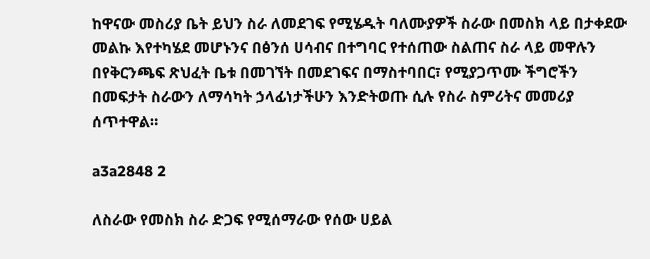ከዋናው መስሪያ ቤት ይህን ስራ ለመደገፍ የሚሄዱት ባለሙያዎች ስራው በመስክ ላይ በታቀደው መልኩ እየተካሄደ መሆኑንና በፅንሰ ሀሳብና በተግባር የተሰጠው ስልጠና ስራ ላይ መዋሉን በየቅርንጫፍ ጽህፈት ቤቱ በመገኘት በመደገፍና በማስተባበር፣ የሚያጋጥሙ ችግሮችን በመፍታት ስራውን ለማሳካት ኃላፊነታችሁን እንድትወጡ ሲሉ የስራ ስምሪትና መመሪያ ሰጥተዋል።

a3a2848 2

ለስራው የመስክ ስራ ድጋፍ የሚሰማራው የሰው ሀይል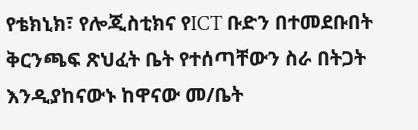የቴክኒክ፣ የሎጂስቲክና የICT ቡድን በተመደቡበት ቅርንጫፍ ጽህፈት ቤት የተሰጣቸውን ስራ በትጋት እንዲያከናውኑ ከዋናው መ/ቤት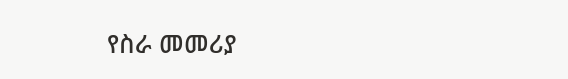የስራ መመሪያ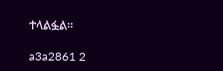ተላልፏል።

a3a2861 2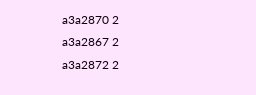a3a2870 2
a3a2867 2
a3a2872 2